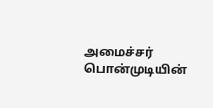அமைச்சர் பொன்முடியின்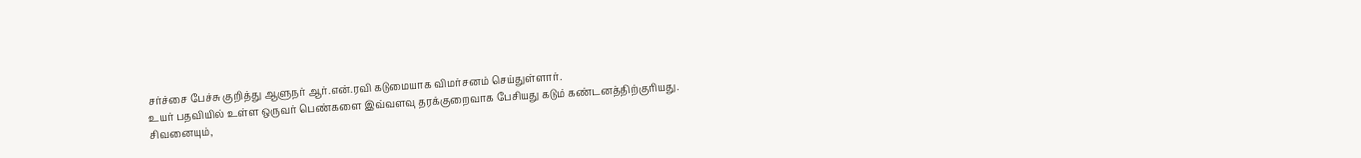சர்ச்சை பேச்சு குறித்து ஆளுநர் ஆர்.என்.ரவி கடுமையாக விமர்சனம் செய்துள்ளார்.
உயர் பதவியில் உள்ள ஒருவர் பெண்களை இவ்வளவு தரக்குறைவாக பேசியது கடும் கண்டனத்திற்குரியது.
சிவனையும்,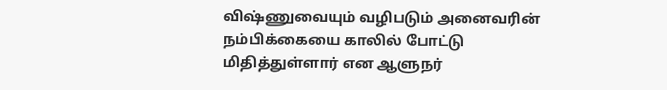விஷ்ணுவையும் வழிபடும் அனைவரின் நம்பிக்கையை காலில் போட்டு மிதித்துள்ளார் என ஆளுநர்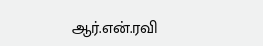ஆர்.என்.ரவி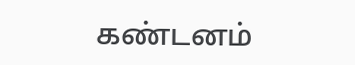கண்டனம்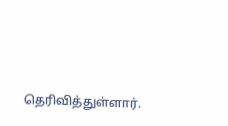தெரிவித்துள்ளார்.